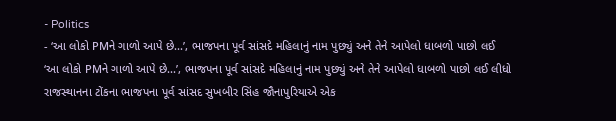- Politics
- ‘આ લોકો PMને ગાળો આપે છે...’, ભાજપના પૂર્વ સાંસદે મહિલાનું નામ પુછ્યું અને તેને આપેલો ધાબળો પાછો લઈ
‘આ લોકો PMને ગાળો આપે છે...’, ભાજપના પૂર્વ સાંસદે મહિલાનું નામ પુછ્યું અને તેને આપેલો ધાબળો પાછો લઈ લીધો
રાજસ્થાનના ટોંકના ભાજપના પૂર્વ સાંસદ સુખબીર સિંહ જૌનાપુરિયાએ એક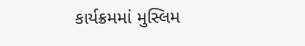કાર્યક્રમમાં મુસ્લિમ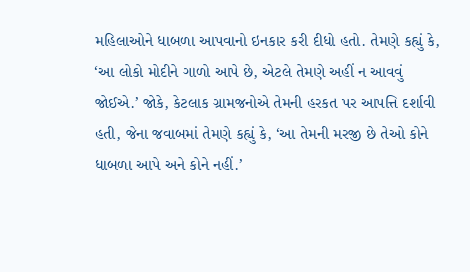મહિલાઓને ધાબળા આપવાનો ઇનકાર કરી દીધો હતો. તેમણે કહ્યું કે, ‘આ લોકો મોદીને ગાળો આપે છે, એટલે તેમણે અહીં ન આવવું જોઈએ.’ જોકે, કેટલાક ગ્રામજનોએ તેમની હરકત પર આપત્તિ દર્શાવી હતી, જેના જવાબમાં તેમણે કહ્યું કે, ‘આ તેમની મરજી છે તેઓ કોને ધાબળા આપે અને કોને નહીં.’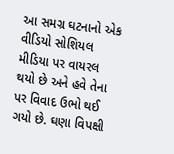આ સમગ્ર ઘટનાનો એક વીડિયો સોશિયલ મીડિયા પર વાયરલ થયો છે અને હવે તેના પર વિવાદ ઉભો થઈ ગયો છે. ઘણા વિપક્ષી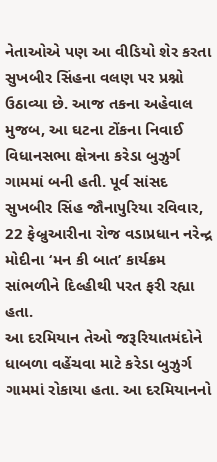નેતાઓએ પણ આ વીડિયો શેર કરતા સુખબીર સિંહના વલણ પર પ્રશ્નો ઉઠાવ્યા છે. આજ તકના અહેવાલ મુજબ, આ ઘટના ટોંકના નિવાઈ વિધાનસભા ક્ષેત્રના કરેડા બુઝુર્ગ ગામમાં બની હતી. પૂર્વ સાંસદ સુખબીર સિંહ જૌનાપુરિયા રવિવાર, 22 ફેબ્રુઆરીના રોજ વડાપ્રધાન નરેન્દ્ર મોદીના ‘મન કી બાત’ કાર્યક્રમ સાંભળીને દિલ્હીથી પરત ફરી રહ્યા હતા.
આ દરમિયાન તેઓ જરૂરિયાતમંદોને ધાબળા વહેંચવા માટે કરેડા બુઝુર્ગ ગામમાં રોકાયા હતા. આ દરમિયાનનો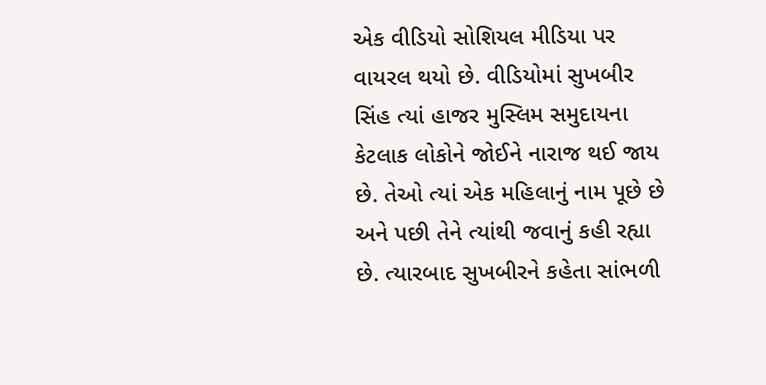એક વીડિયો સોશિયલ મીડિયા પર વાયરલ થયો છે. વીડિયોમાં સુખબીર સિંહ ત્યાં હાજર મુસ્લિમ સમુદાયના કેટલાક લોકોને જોઈને નારાજ થઈ જાય છે. તેઓ ત્યાં એક મહિલાનું નામ પૂછે છે અને પછી તેને ત્યાંથી જવાનું કહી રહ્યા છે. ત્યારબાદ સુખબીરને કહેતા સાંભળી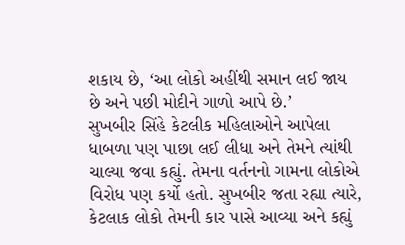શકાય છે, ‘આ લોકો અહીંથી સમાન લઈ જાય છે અને પછી મોદીને ગાળો આપે છે.’
સુખબીર સિંહે કેટલીક મહિલાઓને આપેલા ધાબળા પણ પાછા લઈ લીધા અને તેમને ત્યાંથી ચાલ્યા જવા કહ્યું. તેમના વર્તનનો ગામના લોકોએ વિરોધ પણ કર્યો હતો. સુખબીર જતા રહ્યા ત્યારે, કેટલાક લોકો તેમની કાર પાસે આવ્યા અને કહ્યું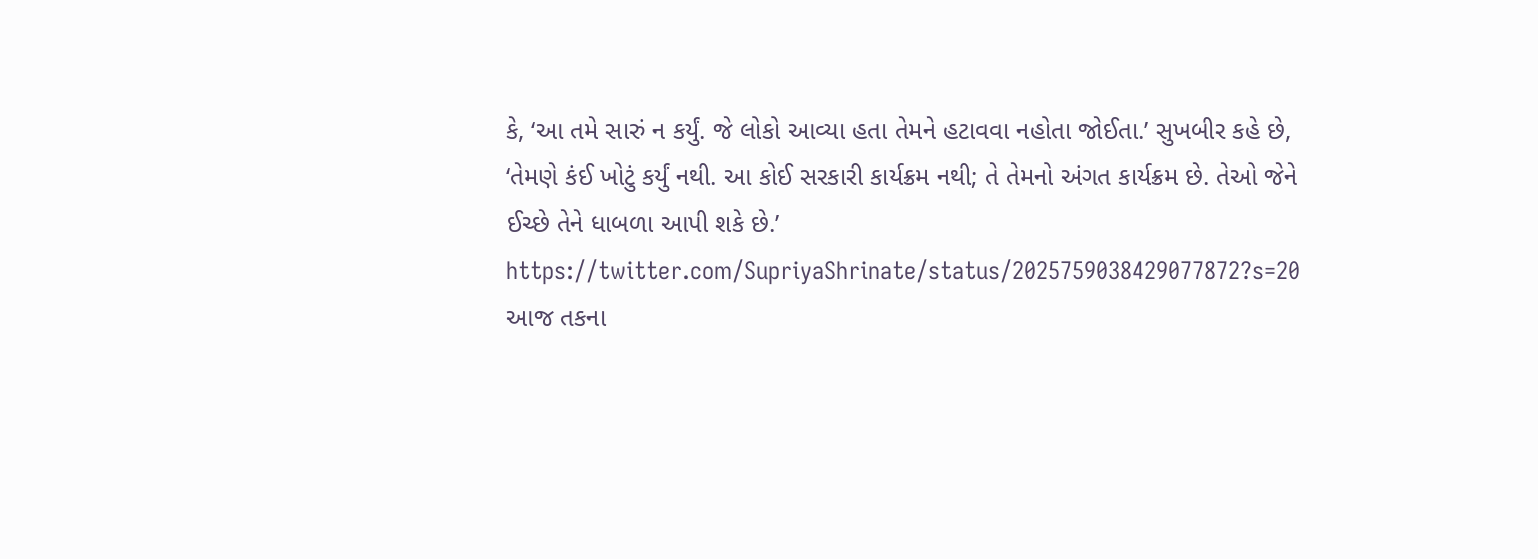કે, ‘આ તમે સારું ન કર્યું. જે લોકો આવ્યા હતા તેમને હટાવવા નહોતા જોઈતા.’ સુખબીર કહે છે, ‘તેમણે કંઈ ખોટું કર્યું નથી. આ કોઈ સરકારી કાર્યક્રમ નથી; તે તેમનો અંગત કાર્યક્રમ છે. તેઓ જેને ઈચ્છે તેને ધાબળા આપી શકે છે.’
https://twitter.com/SupriyaShrinate/status/2025759038429077872?s=20
આજ તકના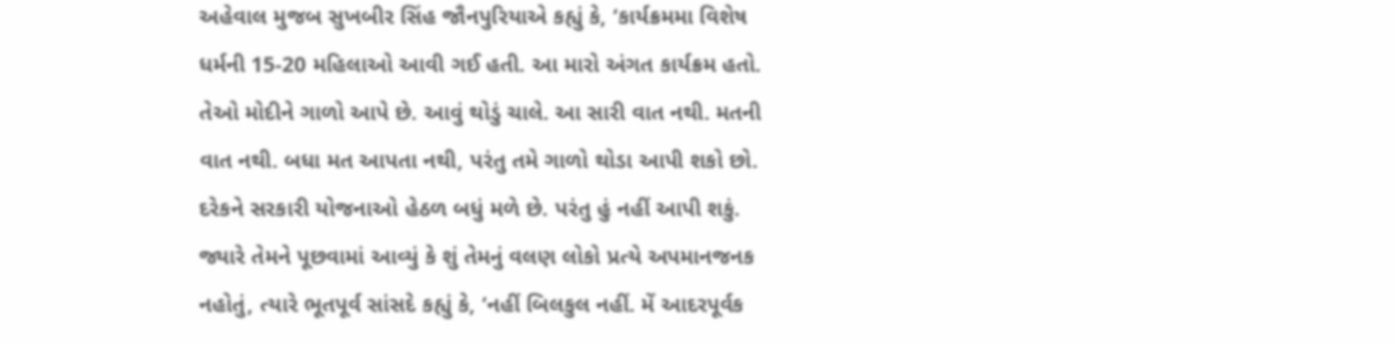અહેવાલ મુજબ સુખબીર સિંહ જૌનપુરિયાએ કહ્યું કે, ‘કાર્યક્રમમા વિશેષ ધર્મની 15-20 મહિલાઓ આવી ગઈ હતી. આ મારો અંગત કાર્યક્રમ હતો. તેઓ મોદીને ગાળો આપે છે. આવું થોડું ચાલે. આ સારી વાત નથી. મતની વાત નથી. બધા મત આપતા નથી, પરંતુ તમે ગાળો થોડા આપી શકો છો. દરેકને સરકારી યોજનાઓ હેઠળ બધું મળે છે. પરંતુ હું નહીં આપી શકું.
જ્યારે તેમને પૂછવામાં આવ્યું કે શું તેમનું વલણ લોકો પ્રત્યે અપમાનજનક નહોતું, ત્યારે ભૂતપૂર્વ સાંસદે કહ્યું કે, ‘નહીં બિલકુલ નહીં. મેં આદરપૂર્વક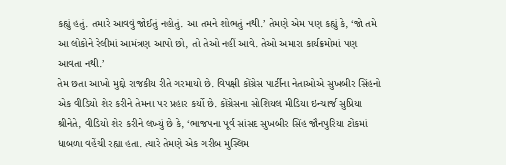કહ્યું હતું. તમારે આવવું જોઈતું નહોતું. આ તમને શોભતું નથી.’ તેમણે એમ પણ કહ્યું કે, ‘જો તમે આ લોકોને રેલીમાં આમંત્રણ આપો છો, તો તેઓ નહીં આવે. તેઓ અમારા કાર્યક્રમોમાં પણ આવતા નથી.’
તેમ છતા આખો મુદ્દો રાજકીય રીતે ગરમાયો છે. વિપક્ષી કોંગ્રેસ પાર્ટીના નેતાઓએ સુખબીર સિંહનો એક વીડિયો શેર કરીને તેમના પર પ્રહાર કર્યો છે. કોંગ્રેસના સોશિયલ મીડિયા ઇન્ચાર્જ સુપ્રિયા શ્રીનેતે, વીડિયો શેર કરીને લખ્યું છે કે, ‘ભાજપના પૂર્વ સાંસદ સુખબીર સિંહ જૌનપુરિયા ટોંકમાં ધાબળા વહેંચી રહ્યા હતા. ત્યારે તેમણે એક ગરીબ મુસ્લિમ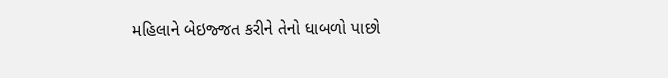મહિલાને બેઇજ્જત કરીને તેનો ધાબળો પાછો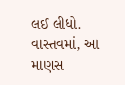લઈ લીધો. વાસ્તવમાં, આ માણસ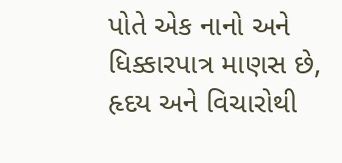પોતે એક નાનો અને ધિક્કારપાત્ર માણસ છે, હૃદય અને વિચારોથી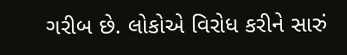ગરીબ છે. લોકોએ વિરોધ કરીને સારું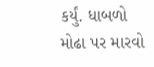કર્યું. ધાબળો મોઢા પર મારવો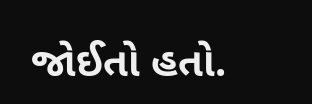જોઈતો હતો.